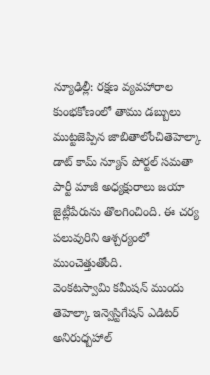న్యూఢిల్లీ: రక్షణ వ్యవహారాల కుంభకోణంలో తాము డబ్బులు ముట్టజెప్పిన జాబితాలోంచితెహెల్కా డాట్ కామ్ న్యూస్ పోర్టల్ సమతా పార్టీ మాజీ అధ్యక్షురాలు జయా జైట్లీపేరును తొలగించింది. ఈ చర్య పలువురిని ఆశ్చర్యంలో ముంచెత్తుతోంది.
వెంకటస్వామి కమీషన్ ముందు తెహెల్కా ఇన్వెస్టిగేషన్ ఎడిటర్ అనిరుధ్బహాల్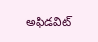అఫిడవిట్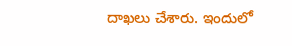దాఖలు చేశారు. ఇందులో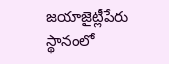జయాజైట్లీపేరు స్థానంలో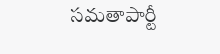సమతాపార్టీ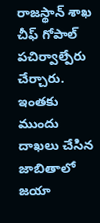రాజస్థాన్ శాఖ చీఫ్ గోపాల్ పచిర్వాల్పేరు చేర్చారు. ఇంతకు ముందు దాఖలు చేసిన జాబితాలో జయా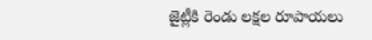జైట్లీకి రెండు లక్షల రూపాయలు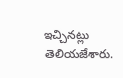ఇచ్చినట్లు తెలియజేశారు.